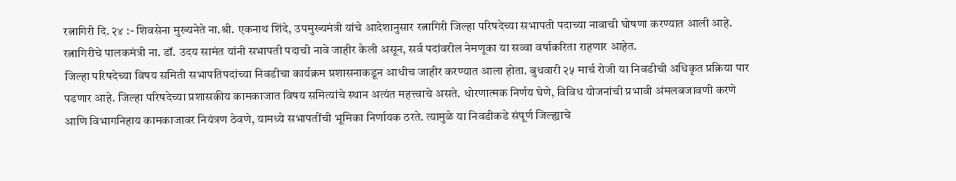रत्नागिरी दि. २४ :- शिवसेना मुख्यनेते ना.श्री. एकनाथ शिंदे, उपमुख्यमंत्री यांचे आदेशानुसार रत्नागिरी जिल्हा परिषदेच्या सभापती पदाच्या नावाची घोषणा करण्यात आली आहे. रत्नागिरीचे पालकमंत्री ना. डॉ. उदय सामंत यांनी सभापती पदाची नावे जाहीर केली असून, सर्व पदांवरील नेमणूका या सव्वा वर्षाकरिता राहणार आहेत.
जिल्हा परिषदेच्या विषय समिती सभापतिपदांच्या निवडीचा कार्यक्रम प्रशासनाकडून आधीच जाहीर करण्यात आला होता. बुधवारी २५ मार्च रोजी या निवडीची अधिकृत प्रक्रिया पार पडणार आहे. जिल्हा परिषदेच्या प्रशासकीय कामकाजात विषय समित्यांचे स्थान अत्यंत महत्त्वाचे असते. धोरणात्मक निर्णय घेणे, विविध योजनांची प्रभावी अंमलबजावणी करणे आणि विभागनिहाय कामकाजावर नियंत्रण ठेवणे, यामध्ये सभापतींची भूमिका निर्णायक ठरते. त्यामुळे या निवडीकडे संपूर्ण जिल्ह्याचे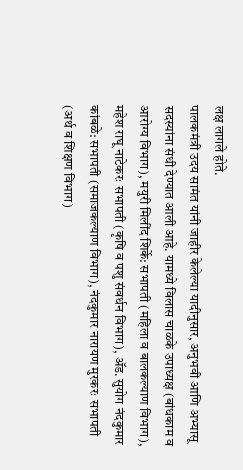लक्ष लागले होते.
पालकमंत्री उदय सामंत यांनी जाहीर केलेल्या यादीनुसार, अनुभवी आणि अभ्यासू सदस्यांना संधी देण्यात आली आहे. यामध्ये विलास चाळके उपाध्यक्ष (बांधकाम व आरोग्य विभाग), मयुरी मिलींद शिर्के: सभापती (महिला व बालकल्याण विभाग), महेश राघू नाटेकरः सभापती (कृषि व पशु संवर्धन विभाग), ॲड. सुयोग नंदकुमार कांबळे: सभापती (समाजकल्याण विभाग), नंदकुमार नारायण मुरकरः सभापती (अर्थ व शिक्षण विभाग)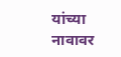यांच्या नावावर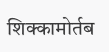शिक्कामोर्तब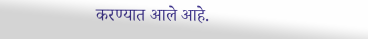करण्यात आले आहे.